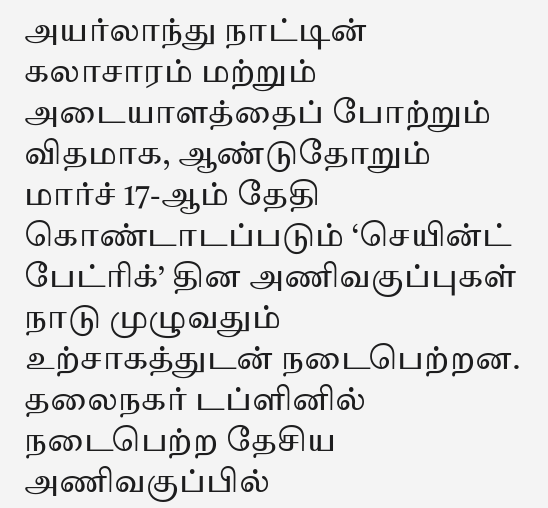அயர்லாந்து நாட்டின் கலாசாரம் மற்றும் அடையாளத்தைப் போற்றும் விதமாக, ஆண்டுதோறும் மார்ச் 17-ஆம் தேதி கொண்டாடப்படும் ‘செயின்ட் பேட்ரிக்’ தின அணிவகுப்புகள் நாடு முழுவதும் உற்சாகத்துடன் நடைபெற்றன. தலைநகர் டப்ளினில் நடைபெற்ற தேசிய அணிவகுப்பில்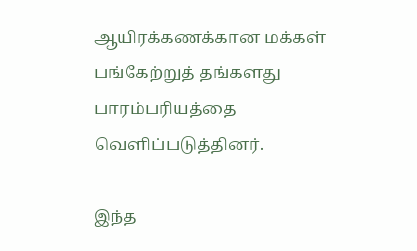ஆயிரக்கணக்கான மக்கள் பங்கேற்றுத் தங்களது பாரம்பரியத்தை வெளிப்படுத்தினர்.

இந்த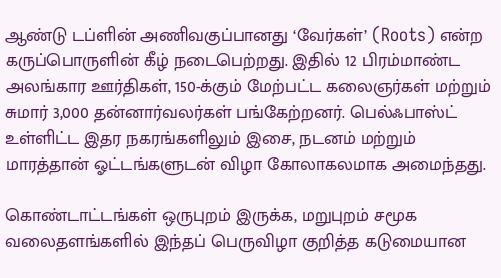ஆண்டு டப்ளின் அணிவகுப்பானது ‘வேர்கள்’ (Roots) என்ற கருப்பொருளின் கீழ் நடைபெற்றது. இதில் 12 பிரம்மாண்ட அலங்கார ஊர்திகள், 150-க்கும் மேற்பட்ட கலைஞர்கள் மற்றும் சுமார் 3,000 தன்னார்வலர்கள் பங்கேற்றனர். பெல்ஃபாஸ்ட் உள்ளிட்ட இதர நகரங்களிலும் இசை, நடனம் மற்றும் மாரத்தான் ஓட்டங்களுடன் விழா கோலாகலமாக அமைந்தது.

கொண்டாட்டங்கள் ஒருபுறம் இருக்க, மறுபுறம் சமூக வலைதளங்களில் இந்தப் பெருவிழா குறித்த கடுமையான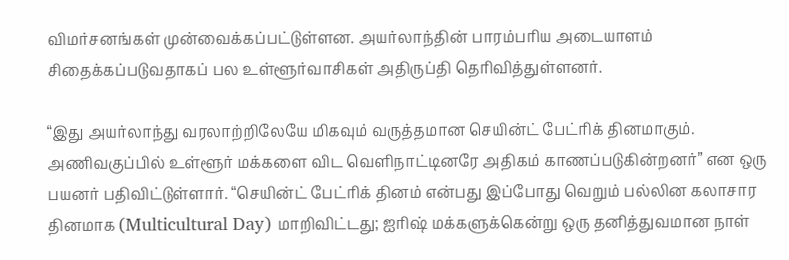விமர்சனங்கள் முன்வைக்கப்பட்டுள்ளன. அயர்லாந்தின் பாரம்பரிய அடையாளம் சிதைக்கப்படுவதாகப் பல உள்ளூர்வாசிகள் அதிருப்தி தெரிவித்துள்ளனர்.

“இது அயர்லாந்து வரலாற்றிலேயே மிகவும் வருத்தமான செயின்ட் பேட்ரிக் தினமாகும். அணிவகுப்பில் உள்ளூர் மக்களை விட வெளிநாட்டினரே அதிகம் காணப்படுகின்றனர்” என ஒரு பயனர் பதிவிட்டுள்ளார். “செயின்ட் பேட்ரிக் தினம் என்பது இப்போது வெறும் பல்லின கலாசார தினமாக (Multicultural Day) மாறிவிட்டது; ஐரிஷ் மக்களுக்கென்று ஒரு தனித்துவமான நாள்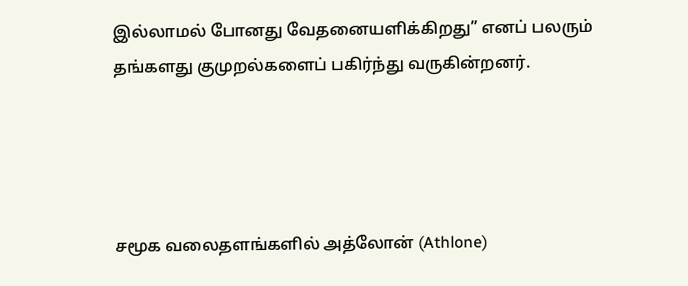இல்லாமல் போனது வேதனையளிக்கிறது” எனப் பலரும் தங்களது குமுறல்களைப் பகிர்ந்து வருகின்றனர்.




சமூக வலைதளங்களில் அத்லோன் (Athlone)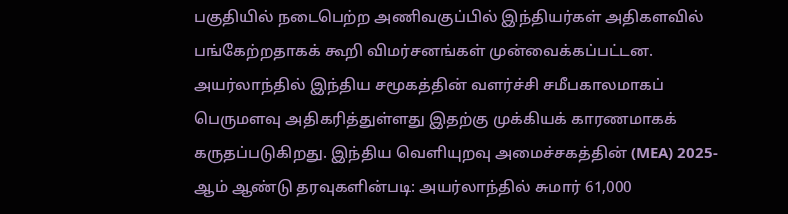பகுதியில் நடைபெற்ற அணிவகுப்பில் இந்தியர்கள் அதிகளவில் பங்கேற்றதாகக் கூறி விமர்சனங்கள் முன்வைக்கப்பட்டன. அயர்லாந்தில் இந்திய சமூகத்தின் வளர்ச்சி சமீபகாலமாகப் பெருமளவு அதிகரித்துள்ளது இதற்கு முக்கியக் காரணமாகக் கருதப்படுகிறது. இந்திய வெளியுறவு அமைச்சகத்தின் (MEA) 2025-ஆம் ஆண்டு தரவுகளின்படி: அயர்லாந்தில் சுமார் 61,000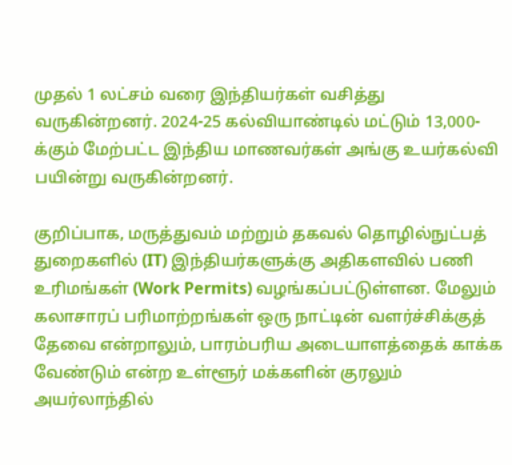முதல் 1 லட்சம் வரை இந்தியர்கள் வசித்து வருகின்றனர். 2024-25 கல்வியாண்டில் மட்டும் 13,000-க்கும் மேற்பட்ட இந்திய மாணவர்கள் அங்கு உயர்கல்வி பயின்று வருகின்றனர்.

குறிப்பாக, மருத்துவம் மற்றும் தகவல் தொழில்நுட்பத் துறைகளில் (IT) இந்தியர்களுக்கு அதிகளவில் பணி உரிமங்கள் (Work Permits) வழங்கப்பட்டுள்ளன. மேலும் கலாசாரப் பரிமாற்றங்கள் ஒரு நாட்டின் வளர்ச்சிக்குத் தேவை என்றாலும், பாரம்பரிய அடையாளத்தைக் காக்க வேண்டும் என்ற உள்ளூர் மக்களின் குரலும் அயர்லாந்தில்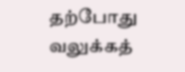தற்போது வலுக்கத்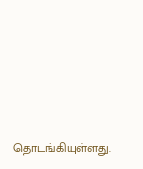தொடங்கியுள்ளது.